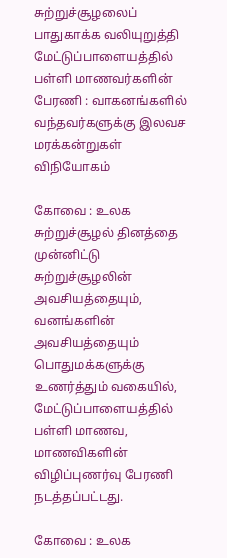சுற்றுச்சூழலைப் பாதுகாக்க வலியுறுத்தி மேட்டுப்பாளையத்தில் பள்ளி மாணவர்களின் பேரணி : வாகனங்களில் வந்தவர்களுக்கு இலவச மரக்கன்றுகள் விநியோகம்

கோவை : உலக சுற்றுச்சூழல் தினத்தை முன்னிட்டு சுற்றுச்சூழலின் அவசியத்தையும், வனங்களின் அவசியத்தையும் பொதுமக்களுக்கு உணர்த்தும் வகையில், மேட்டுப்பாளையத்தில் பள்ளி மாணவ, மாணவிகளின் விழிப்புணர்வு பேரணி நடத்தப்பட்டது.

கோவை : உலக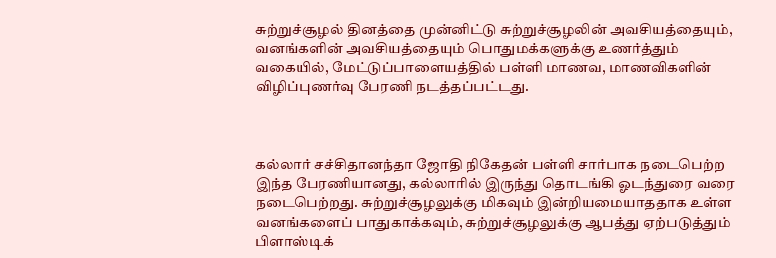சுற்றுச்சூழல் தினத்தை முன்னிட்டு சுற்றுச்சூழலின் அவசியத்தையும், வனங்களின் அவசியத்தையும் பொதுமக்களுக்கு உணர்த்தும் வகையில், மேட்டுப்பாளையத்தில் பள்ளி மாணவ, மாணவிகளின் விழிப்புணர்வு பேரணி நடத்தப்பட்டது.



கல்லார் சச்சிதானந்தா ஜோதி நிகேதன் பள்ளி சார்பாக நடைபெற்ற இந்த பேரணியானது, கல்லாரில் இருந்து தொடங்கி ஓடந்துரை வரை நடைபெற்றது. சுற்றுச்சூழலுக்கு மிகவும் இன்றியமையாததாக உள்ள வனங்களைப் பாதுகாக்கவும், சுற்றுச்சூழலுக்கு ஆபத்து ஏற்படுத்தும் பிளாஸ்டிக்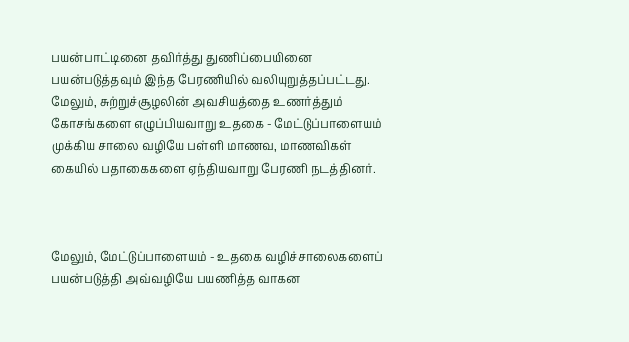பயன்பாட்டினை தவிர்த்து துணிப்பையினை பயன்படுத்தவும் இந்த பேரணியில் வலியுறுத்தப்பட்டது. மேலும், சுற்றுச்சூழலின் அவசியத்தை உணர்த்தும் கோசங்களை எழுப்பியவாறு உதகை - மேட்டுப்பாளையம் முக்கிய சாலை வழியே பள்ளி மாணவ, மாணவிகள் கையில் பதாகைகளை ஏந்தியவாறு பேரணி நடத்தினர்.



மேலும், மேட்டுப்பாளையம் - உதகை வழிச்சாலைகளைப் பயன்படுத்தி அவ்வழியே பயணித்த வாகன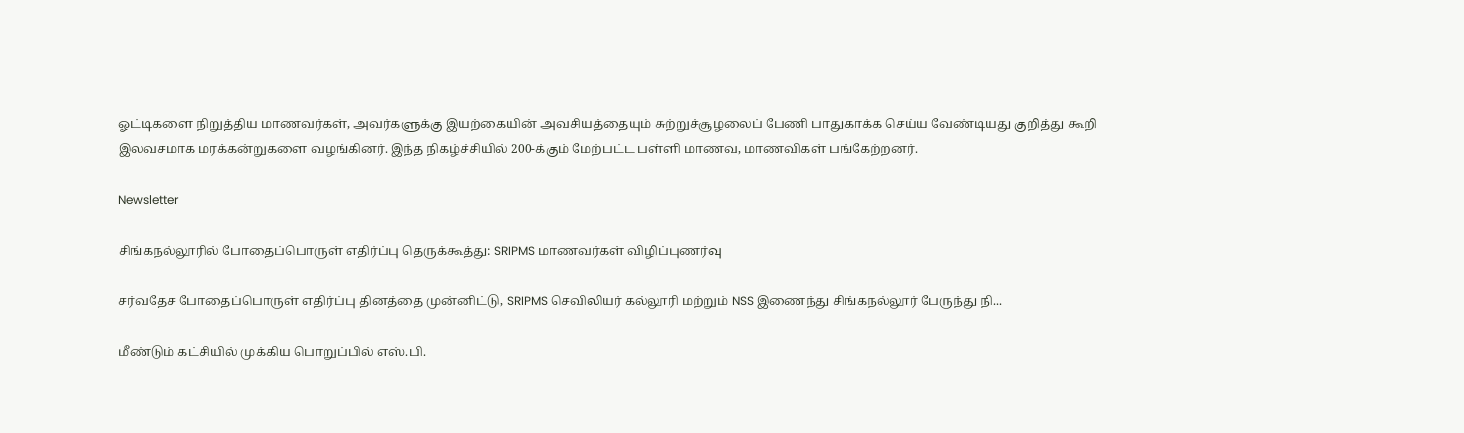ஓட்டிகளை நிறுத்திய மாணவர்கள், அவர்களுக்கு இயற்கையின் அவசியத்தையும் சுற்றுச்சூழலைப் பேணி பாதுகாக்க செய்ய வேண்டியது குறித்து கூறி இலவசமாக மரக்கன்றுகளை வழங்கினர். இந்த நிகழ்ச்சியில் 200-க்கும் மேற்பட்ட பள்ளி மாணவ, மாணவிகள் பங்கேற்றனர்.

Newsletter

சிங்கநல்லூரில் போதைப்பொருள் எதிர்ப்பு தெருக்கூத்து: SRIPMS மாணவர்கள் விழிப்புணர்வு

சர்வதேச போதைப்பொருள் எதிர்ப்பு தினத்தை முன்னிட்டு, SRIPMS செவிலியர் கல்லூரி மற்றும் NSS இணைந்து சிங்கநல்லூர் பேருந்து நி...

மீண்டும் கட்சியில் முக்கிய பொறுப்பில் எஸ்.பி.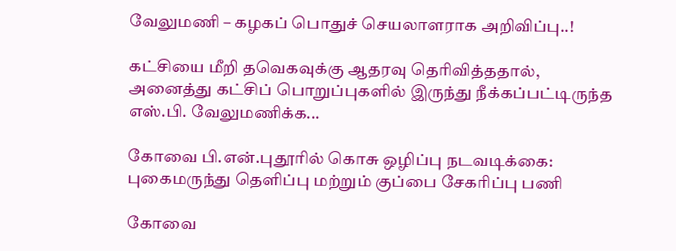வேலுமணி – கழகப் பொதுச் செயலாளராக அறிவிப்பு..!

கட்சியை மீறி தவெகவுக்கு ஆதரவு தெரிவித்ததால், அனைத்து கட்சிப் பொறுப்புகளில் இருந்து நீக்கப்பட்டிருந்த எஸ்.பி. வேலுமணிக்க...

கோவை பி.என்.புதூரில் கொசு ஒழிப்பு நடவடிக்கை: புகைமருந்து தெளிப்பு மற்றும் குப்பை சேகரிப்பு பணி

கோவை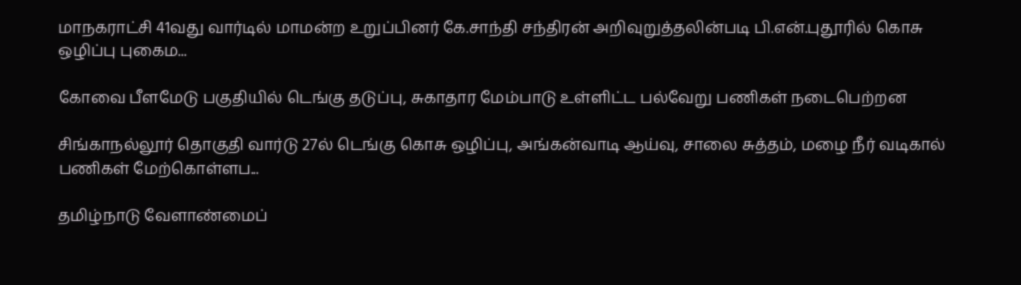மாநகராட்சி 41வது வார்டில் மாமன்ற உறுப்பினர் கே.சாந்தி சந்திரன் அறிவுறுத்தலின்படி பி.என்.புதூரில் கொசு ஒழிப்பு புகைம...

கோவை பீளமேடு பகுதியில் டெங்கு தடுப்பு, சுகாதார மேம்பாடு உள்ளிட்ட பல்வேறு பணிகள் நடைபெற்றன

சிங்காநல்லூர் தொகுதி வார்டு 27ல் டெங்கு கொசு ஒழிப்பு, அங்கன்வாடி ஆய்வு, சாலை சுத்தம், மழை நீர் வடிகால் பணிகள் மேற்கொள்ளப...

தமிழ்நாடு வேளாண்மைப்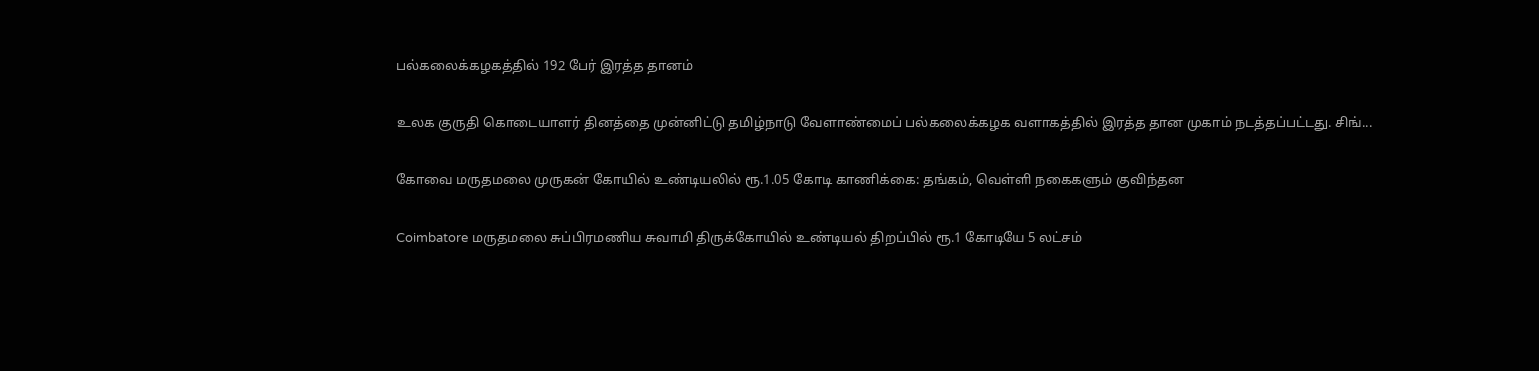பல்கலைக்கழகத்தில் 192 பேர் இரத்த தானம்

உலக குருதி கொடையாளர் தினத்தை முன்னிட்டு தமிழ்நாடு வேளாண்மைப் பல்கலைக்கழக வளாகத்தில் இரத்த தான முகாம் நடத்தப்பட்டது. சிங்...

கோவை மருதமலை முருகன் கோயில் உண்டியலில் ரூ.1.05 கோடி காணிக்கை: தங்கம், வெள்ளி நகைகளும் குவிந்தன

Coimbatore மருதமலை சுப்பிரமணிய சுவாமி திருக்கோயில் உண்டியல் திறப்பில் ரூ.1 கோடியே 5 லட்சம்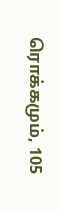ரொக்கமும், 105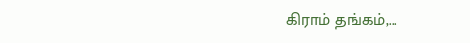கிராம் தங்கம்,...